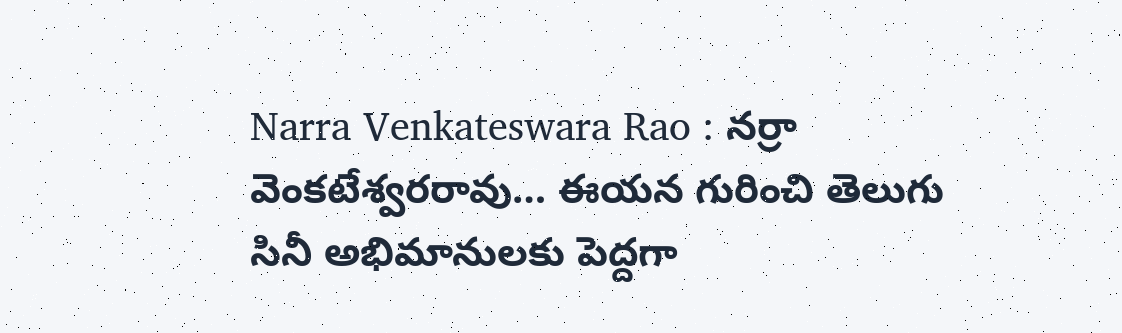Narra Venkateswara Rao : నర్రా వెంకటేశ్వరరావు… ఈయన గురించి తెలుగు సినీ అభిమానులకు పెద్దగా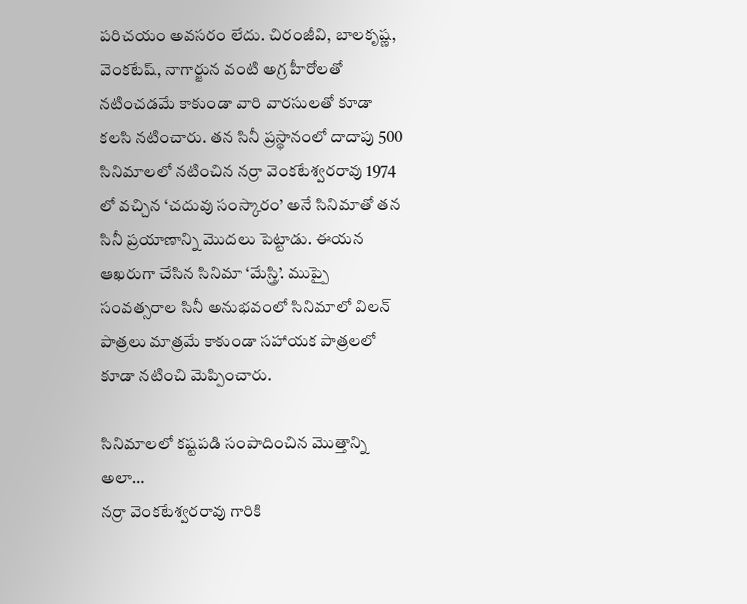పరిచయం అవసరం లేదు. చిరంజీవి, బాలకృష్ణ, వెంకటేష్, నాగార్జున వంటి అగ్ర హీరోలతో నటించడమే కాకుండా వారి వారసులతో కూడా కలసి నటించారు. తన సినీ ప్రస్థానంలో దాదాపు 500 సినిమాలలో నటించిన నర్రా వెంకటేశ్వరరావు 1974 లో వచ్చిన ‘చదువు సంస్కారం’ అనే సినిమాతో తన సినీ ప్రయాణాన్ని మొదలు పెట్టాడు. ఈయన ఆఖరుగా చేసిన సినిమా ‘మేస్త్రి’. ముప్పై సంవత్సరాల సినీ అనుభవంలో సినిమాలో విలన్ పాత్రలు మాత్రమే కాకుండా సహాయక పాత్రలలో కూడా నటించి మెప్పించారు.

సినిమాలలో కష్టపడి సంపాదించిన మొత్తాన్ని అలా…
నర్రా వెంకటేశ్వరరావు గారికి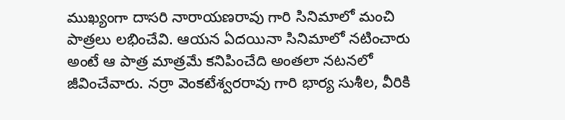ముఖ్యంగా దాసరి నారాయణరావు గారి సినిమాలో మంచి పాత్రలు లభించేవి. ఆయన ఏదయినా సినిమాలో నటించారు అంటే ఆ పాత్ర మాత్రమే కనిపించేది అంతలా నటనలో జీవించేవారు. నర్రా వెంకటేశ్వరరావు గారి భార్య సుశీల, వీరికి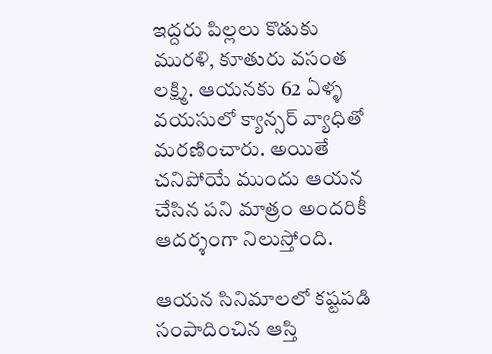ఇద్దరు పిల్లలు కొడుకు మురళి, కూతురు వసంత లక్ష్మి. ఆయనకు 62 ఏళ్ళ వయసులో క్యాన్సర్ వ్యాధితో మరణించారు. అయితే చనిపోయే ముందు ఆయన చేసిన పని మాత్రం అందరికీ ఆదర్శంగా నిలుస్తోంది.

ఆయన సినిమాలలో కష్టపడి సంపాదించిన ఆస్తి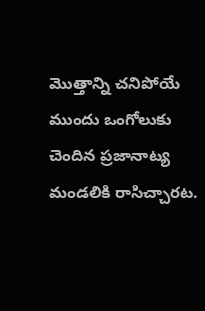మొత్తాన్ని చనిపోయే ముందు ఒంగోలుకు చెందిన ప్రజానాట్య మండలికి రాసిచ్చారట.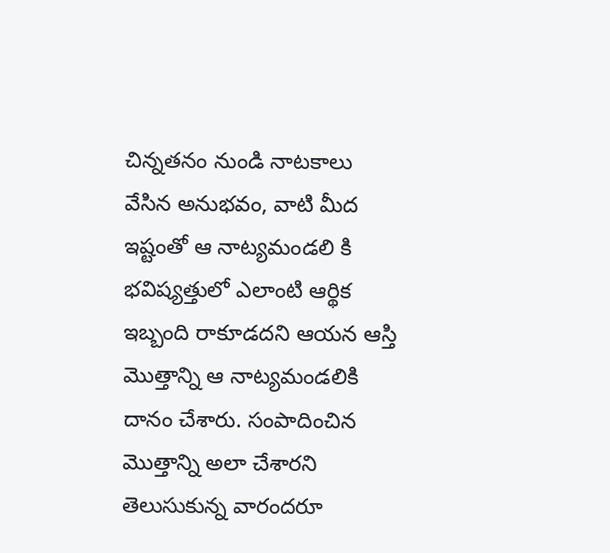చిన్నతనం నుండి నాటకాలు వేసిన అనుభవం, వాటి మీద ఇష్టంతో ఆ నాట్యమండలి కి భవిష్యత్తులో ఎలాంటి ఆర్థిక ఇబ్బంది రాకూడదని ఆయన ఆస్తి మొత్తాన్ని ఆ నాట్యమండలికి దానం చేశారు. సంపాదించిన మొత్తాన్ని అలా చేశారని తెలుసుకున్న వారందరూ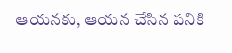ఆయనకు, ఆయన చేసిన పనికి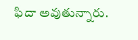ఫిదా అవుతున్నారు.